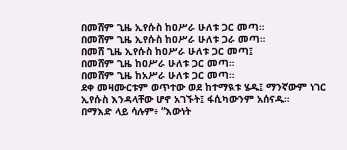በመሸም ጊዜ ኢየሱስ ከዐሥራ ሁለቱ ጋር መጣ።
በመሸም ጊዜ ኢየሱስ ከዐሥራ ሁለቱ ጋራ መጣ።
በመሸ ጊዜ ኢየሱስ ከዐሥራ ሁለቱ ጋር መጣ፤
በመሸም ጊዜ ከዐሥራ ሁለቱ ጋር መጣ።
በመሸም ጊዜ ከአሥራ ሁለቱ ጋር መጣ።
ደቀ መዛሙርቱም ወጥተው ወደ ከተማዪቱ ሄዱ፤ ማንኛውም ነገር ኢየሱስ እንዳላቸው ሆኖ አገኙት፤ ፋሲካውንም አሰናዱ።
በማእድ ላይ ሳሉም፥ “እውነት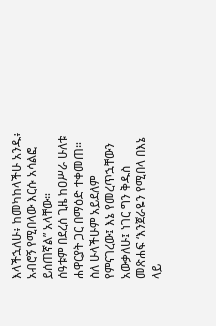እላችኋለሁ፥ ከመካከላችሁ አንዱ፥ አብሮኝ የሚበላው እርሱ አሳልፎ ይሰጠኛል” አላቸው።
ሰዓቱም በደረሰ ጊዜ ከዐሥራ ሁለቱ ሐዋርያት ጋር በማዕድ ተቀመጠ።
ስለ ሁላችሁም አይደለም የምናገረው፤ እኔ የመረጥኋቸውን አውቃለሁ፤ ነገር ግን ቅዱስ መጽሐፍ ‘እንጀራዬን የሚበላ በእኔ ላይ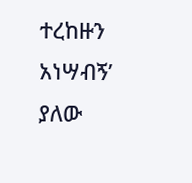ተረከዙን አነሣብኝ’ ያለው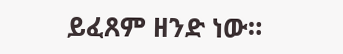ይፈጸም ዘንድ ነው።